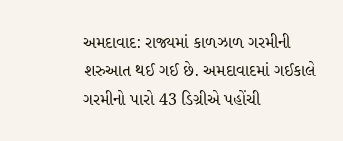અમદાવાદ: રાજ્યમાં કાળઝાળ ગરમીની શરુઆત થઈ ગઈ છે. અમદાવાદમાં ગઈકાલે ગરમીનો પારો 43 ડિગ્રીએ પહોંચી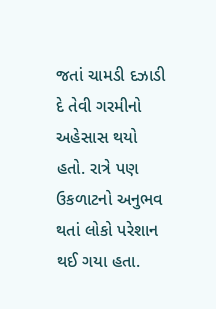જતાં ચામડી દઝાડી દે તેવી ગરમીનો અહેસાસ થયો હતો. રાત્રે પણ ઉકળાટનો અનુભવ થતાં લોકો પરેશાન થઈ ગયા હતા.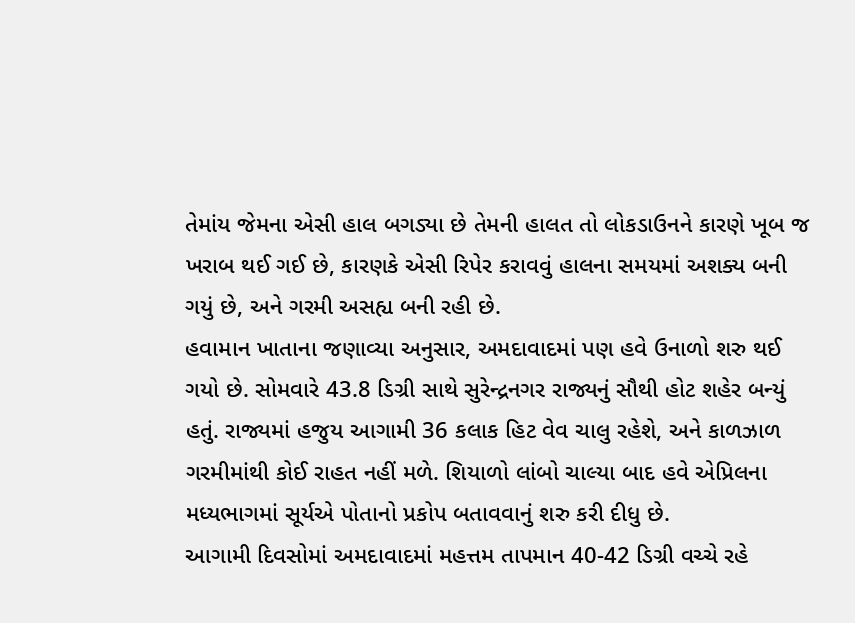તેમાંય જેમના એસી હાલ બગડ્યા છે તેમની હાલત તો લોકડાઉનને કારણે ખૂબ જ ખરાબ થઈ ગઈ છે, કારણકે એસી રિપેર કરાવવું હાલના સમયમાં અશક્ય બની ગયું છે, અને ગરમી અસહ્ય બની રહી છે.
હવામાન ખાતાના જણાવ્યા અનુસાર, અમદાવાદમાં પણ હવે ઉનાળો શરુ થઈ ગયો છે. સોમવારે 43.8 ડિગ્રી સાથે સુરેન્દ્રનગર રાજ્યનું સૌથી હોટ શહેર બન્યું હતું. રાજ્યમાં હજુય આગામી 36 કલાક હિટ વેવ ચાલુ રહેશે, અને કાળઝાળ ગરમીમાંથી કોઈ રાહત નહીં મળે. શિયાળો લાંબો ચાલ્યા બાદ હવે એપ્રિલના મધ્યભાગમાં સૂર્યએ પોતાનો પ્રકોપ બતાવવાનું શરુ કરી દીધુ છે.
આગામી દિવસોમાં અમદાવાદમાં મહત્તમ તાપમાન 40-42 ડિગ્રી વચ્ચે રહે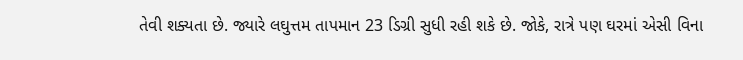તેવી શક્યતા છે. જ્યારે લઘુત્તમ તાપમાન 23 ડિગ્રી સુધી રહી શકે છે. જોકે, રાત્રે પણ ઘરમાં એસી વિના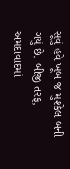સૂવું હવે ખૂબ જ મુશ્કેલ બની ગયું છે. બીજી તરફ, અમદાવાદમાં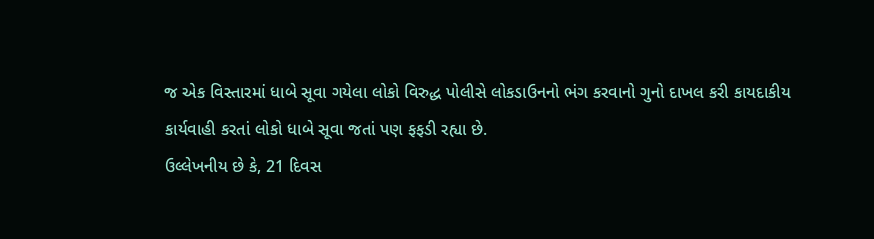જ એક વિસ્તારમાં ધાબે સૂવા ગયેલા લોકો વિરુદ્ધ પોલીસે લોકડાઉનનો ભંગ કરવાનો ગુનો દાખલ કરી કાયદાકીય કાર્યવાહી કરતાં લોકો ધાબે સૂવા જતાં પણ ફફડી રહ્યા છે.
ઉલ્લેખનીય છે કે, 21 દિવસ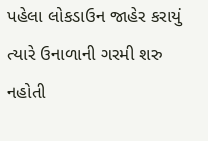પહેલા લોકડાઉન જાહેર કરાયું ત્યારે ઉનાળાની ગરમી શરુ નહોતી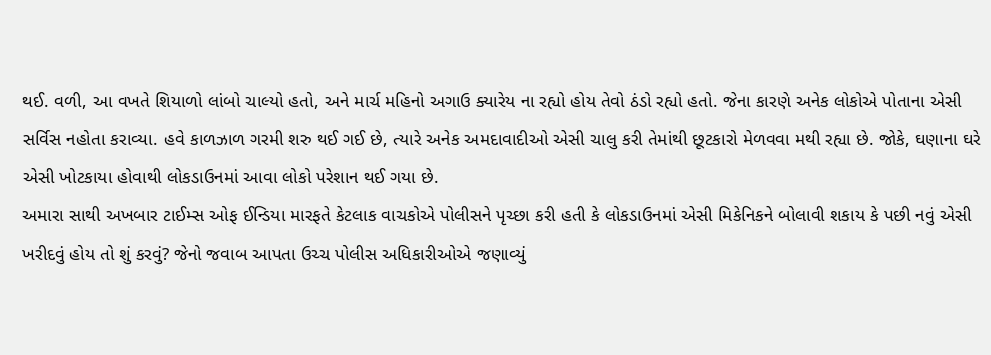થઈ. વળી, આ વખતે શિયાળો લાંબો ચાલ્યો હતો, અને માર્ચ મહિનો અગાઉ ક્યારેય ના રહ્યો હોય તેવો ઠંડો રહ્યો હતો. જેના કારણે અનેક લોકોએ પોતાના એસી સર્વિસ નહોતા કરાવ્યા. હવે કાળઝાળ ગરમી શરુ થઈ ગઈ છે, ત્યારે અનેક અમદાવાદીઓ એસી ચાલુ કરી તેમાંથી છૂટકારો મેળવવા મથી રહ્યા છે. જોકે, ઘણાના ઘરે એસી ખોટકાયા હોવાથી લોકડાઉનમાં આવા લોકો પરેશાન થઈ ગયા છે.
અમારા સાથી અખબાર ટાઈમ્સ ઓફ ઈન્ડિયા મારફતે કેટલાક વાચકોએ પોલીસને પૃચ્છા કરી હતી કે લોકડાઉનમાં એસી મિકેનિકને બોલાવી શકાય કે પછી નવું એસી ખરીદવું હોય તો શું કરવું? જેનો જવાબ આપતા ઉચ્ચ પોલીસ અધિકારીઓએ જણાવ્યું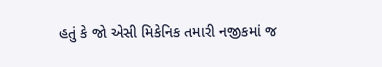હતું કે જો એસી મિકેનિક તમારી નજીકમાં જ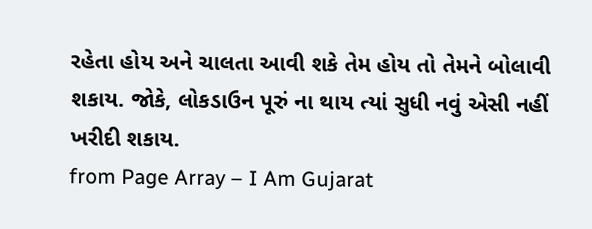રહેતા હોય અને ચાલતા આવી શકે તેમ હોય તો તેમને બોલાવી શકાય. જોકે, લોકડાઉન પૂરું ના થાય ત્યાં સુધી નવું એસી નહીં ખરીદી શકાય.
from Page Array – I Am Gujarat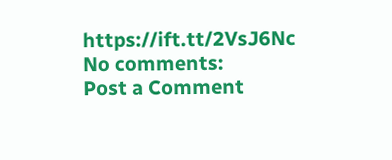https://ift.tt/2VsJ6Nc
No comments:
Post a Comment